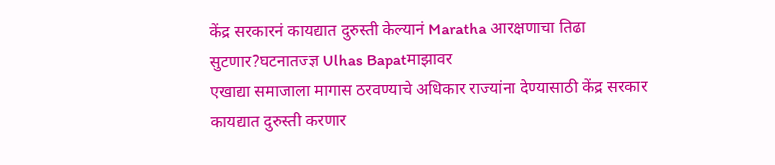केंद्र सरकारनं कायद्यात दुरुस्ती केल्यानं Maratha आरक्षणाचा तिढा सुटणार?घटनातज्ज्ञ Ulhas Bapatमाझावर
एखाद्या समाजाला मागास ठरवण्याचे अधिकार राज्यांना देण्यासाठी केंद्र सरकार कायद्यात दुरुस्ती करणार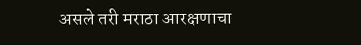असले तरी मराठा आरक्षणाचा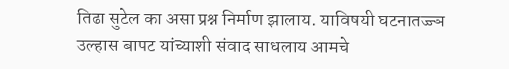तिढा सुटेल का असा प्रश्न निर्माण झालाय. याविषयी घटनातज्ज्ञ उल्हास बापट यांच्याशी संवाद साधलाय आमचे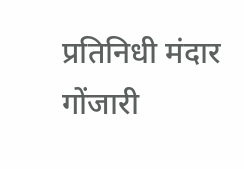प्रतिनिधी मंदार गोंजारी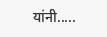यांनी.....